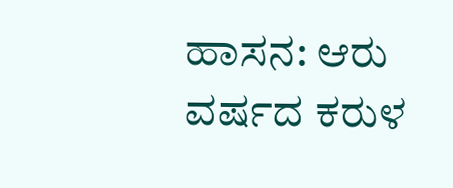ಹಾಸನ: ಆರು ವರ್ಷದ ಕರುಳ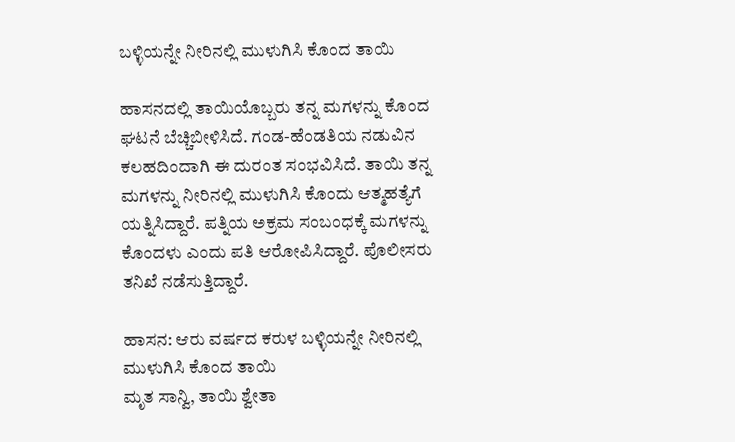ಬಳ್ಳಿಯನ್ನೇ ನೀರಿನಲ್ಲಿ ಮುಳುಗಿಸಿ ಕೊಂದ ತಾಯಿ

ಹಾಸನದಲ್ಲಿ ತಾಯಿಯೊಬ್ಬರು ತನ್ನ ಮಗಳನ್ನು ಕೊಂದ ಘಟನೆ ಬೆಚ್ಚಿಬೀಳಿಸಿದೆ. ಗಂಡ-ಹೆಂಡತಿಯ ನಡುವಿನ ಕಲಹದಿಂದಾಗಿ ಈ ದುರಂತ ಸಂಭವಿಸಿದೆ. ತಾಯಿ ತನ್ನ ಮಗಳನ್ನು ನೀರಿನಲ್ಲಿ ಮುಳುಗಿಸಿ ಕೊಂದು ಆತ್ಮಹತ್ಯೆಗೆ ಯತ್ನಿಸಿದ್ದಾರೆ. ಪತ್ನಿಯ ಅಕ್ರಮ ಸಂಬಂಧಕ್ಕೆ ಮಗಳನ್ನು ಕೊಂದಳು ಎಂದು ಪತಿ ಆರೋಪಿಸಿದ್ದಾರೆ. ಪೊಲೀಸರು ತನಿಖೆ ನಡೆಸುತ್ತಿದ್ದಾರೆ.

ಹಾಸನ: ಆರು ವರ್ಷದ ಕರುಳ ಬಳ್ಳಿಯನ್ನೇ ನೀರಿನಲ್ಲಿ ಮುಳುಗಿಸಿ ಕೊಂದ ತಾಯಿ
ಮೃತ ಸಾನ್ವಿ, ತಾಯಿ ಶ್ವೇತಾ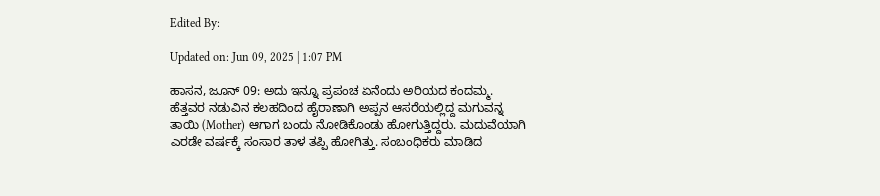Edited By:

Updated on: Jun 09, 2025 | 1:07 PM

ಹಾಸನ, ಜೂನ್ 09: ಅದು ಇನ್ನೂ ಪ್ರಪಂಚ ಏನೆಂದು ಅರಿಯದ ಕಂದಮ್ಮ. ಹೆತ್ತವರ ನಡುವಿನ ಕಲಹದಿಂದ ಹೈರಾಣಾಗಿ ಅಪ್ಪನ ಆಸರೆಯಲ್ಲಿದ್ದ ಮಗುವನ್ನ ತಾಯಿ (Mother) ಆಗಾಗ ಬಂದು ನೋಡಿಕೊಂಡು ಹೋಗುತ್ತಿದ್ದರು. ಮದುವೆಯಾಗಿ ಎರಡೇ ವರ್ಷಕ್ಕೆ ಸಂಸಾರ ತಾಳ ತಪ್ಪಿ ಹೋಗಿತ್ತು. ಸಂಬಂಧಿಕರು ಮಾಡಿದ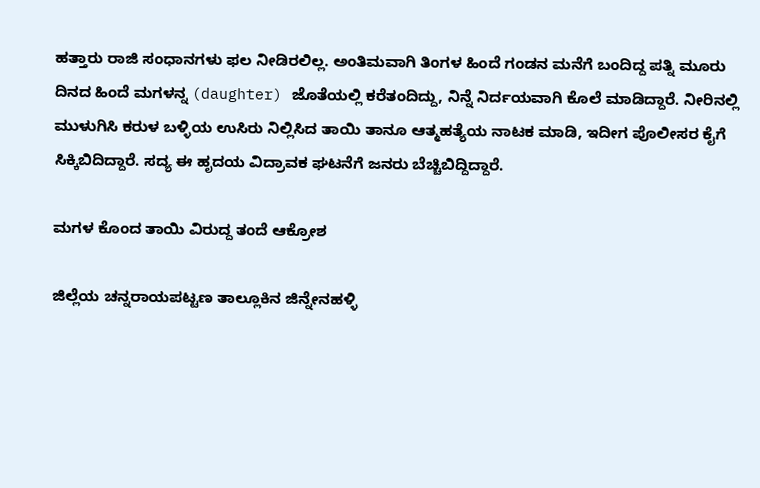ಹತ್ತಾರು ರಾಜಿ ಸಂಧಾನಗಳು ಫಲ ನೀಡಿರಲಿಲ್ಲ. ಅಂತಿಮವಾಗಿ ತಿಂಗಳ ಹಿಂದೆ ಗಂಡನ ಮನೆಗೆ ಬಂದಿದ್ದ ಪತ್ನಿ ಮೂರು ದಿನದ ಹಿಂದೆ ಮಗಳನ್ನ (daughter) ಜೊತೆಯಲ್ಲಿ ಕರೆತಂದಿದ್ದು, ನಿನ್ನೆ ನಿರ್ದಯವಾಗಿ ಕೊಲೆ ಮಾಡಿದ್ದಾರೆ. ನೀರಿನಲ್ಲಿ ಮುಳುಗಿಸಿ ಕರುಳ ಬಳ್ಳಿಯ ಉಸಿರು ನಿಲ್ಲಿಸಿದ ತಾಯಿ ತಾನೂ ಆತ್ಮಹತ್ಯೆಯ ನಾಟಕ ಮಾಡಿ, ಇದೀಗ ಪೊಲೀಸರ ಕೈಗೆ ಸಿಕ್ಕಿಬಿದಿದ್ದಾರೆ. ಸದ್ಯ ಈ ಹೃದಯ ವಿದ್ರಾವಕ ಘಟನೆಗೆ ಜನರು ಬೆಚ್ಚಿಬಿದ್ದಿದ್ದಾರೆ.

ಮಗಳ ಕೊಂದ ತಾಯಿ ವಿರುದ್ದ ತಂದೆ ಆಕ್ರೋಶ

ಜಿಲ್ಲೆಯ ಚನ್ನರಾಯಪಟ್ಟಣ ತಾಲ್ಲೂಕಿನ ಜಿನ್ನೇನಹಳ್ಳಿ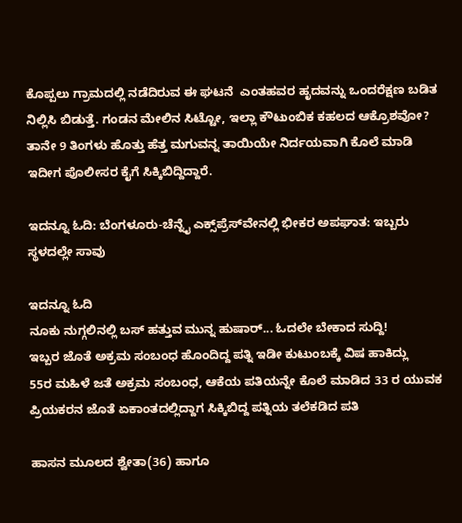ಕೊಪ್ಪಲು ಗ್ರಾಮದಲ್ಲಿ ನಡೆದಿರುವ ಈ ಘಟನೆ  ಎಂತಹವರ ಹೃದವನ್ನು ಒಂದರೆಕ್ಷಣ ಬಡಿತ ನಿಲ್ಲಿಸಿ ಬಿಡುತ್ತೆ. ಗಂಡನ ಮೇಲಿನ ಸಿಟ್ಟೋ, ಇಲ್ಲಾ ಕೌಟುಂಬಿಕ ಕಹಲದ ಆಕ್ರೊಶವೋ? ತಾನೇ 9 ತಿಂಗಳು ಹೊತ್ತು ಹೆತ್ತ ಮಗುವನ್ನ ತಾಯಿಯೇ ನಿರ್ದಯವಾಗಿ ಕೊಲೆ ಮಾಡಿ ಇದೀಗ ಪೊಲೀಸರ ಕೈಗೆ ಸಿಕ್ಕಿಬಿದ್ದಿದ್ದಾರೆ.

ಇದನ್ನೂ ಓದಿ: ಬೆಂಗಳೂರು-ಚೆನ್ನೈ ಎಕ್ಸ್‌ಪ್ರೆಸ್‌ವೇನಲ್ಲಿ ಭೀಕರ ಅಪಘಾತ: ಇಬ್ಬರು ಸ್ಥಳದಲ್ಲೇ ಸಾವು

ಇದನ್ನೂ ಓದಿ
ನೂಕು ನುಗ್ಗಲಿನಲ್ಲಿ ಬಸ್ ಹತ್ತುವ ಮುನ್ನ ಹುಷಾರ್... ಓದಲೇ ಬೇಕಾದ ಸುದ್ದಿ!
ಇಬ್ಬರ ಜೊತೆ ಅಕ್ರಮ ಸಂಬಂಧ ಹೊಂದಿದ್ದ ಪತ್ನಿ ಇಡೀ ಕುಟುಂಬಕ್ಕೆ ವಿಷ ಹಾಕಿದ್ಲು
55ರ ಮಹಿಳೆ ಜತೆ ಅಕ್ರಮ ಸಂಬಂಧ, ಆಕೆಯ ಪತಿಯನ್ನೇ ಕೊಲೆ ಮಾಡಿದ 33 ರ ಯುವಕ
ಪ್ರಿಯಕರನ ಜೊತೆ ಏಕಾಂತದಲ್ಲಿದ್ದಾಗ ಸಿಕ್ಕಿಬಿದ್ದ ಪತ್ನಿಯ ತಲೆಕಡಿದ ಪತಿ

ಹಾಸನ ಮೂಲದ ಶ್ವೇತಾ(36) ಹಾಗೂ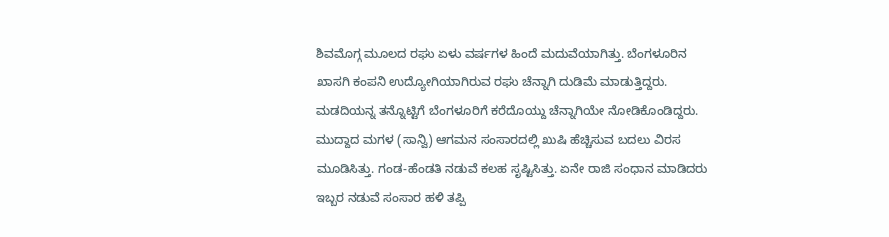ಶಿವಮೊಗ್ಗ ಮೂಲದ ರಘು ಏಳು ವರ್ಷಗಳ ಹಿಂದೆ ಮದುವೆಯಾಗಿತ್ತು. ಬೆಂಗಳೂರಿನ ಖಾಸಗಿ ಕಂಪನಿ ಉದ್ಯೋಗಿಯಾಗಿರುವ ರಘು ಚೆನ್ನಾಗಿ ದುಡಿಮೆ ಮಾಡುತ್ತಿದ್ದರು. ಮಡದಿಯನ್ನ ತನ್ನೊಟ್ಟಿಗೆ ಬೆಂಗಳೂರಿಗೆ ಕರೆದೊಯ್ದು ಚೆನ್ನಾಗಿಯೇ ನೋಡಿಕೊಂಡಿದ್ದರು. ಮುದ್ದಾದ ಮಗಳ (ಸಾನ್ವಿ) ಆಗಮನ ಸಂಸಾರದಲ್ಲಿ ಖುಷಿ ಹೆಚ್ಚಿಸುವ ಬದಲು ವಿರಸ ಮೂಡಿಸಿತ್ತು. ಗಂಡ-ಹೆಂಡತಿ ನಡುವೆ ಕಲಹ ಸೃಷ್ಟಿಸಿತ್ತು. ಏನೇ ರಾಜಿ ಸಂಧಾನ ಮಾಡಿದರು ಇಬ್ಬರ ನಡುವೆ ಸಂಸಾರ ಹಳಿ ತಪ್ಪಿ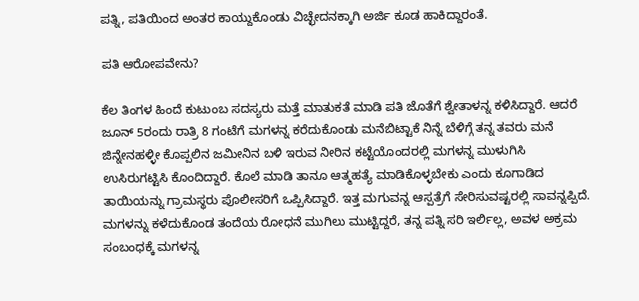ಪತ್ನಿ, ಪತಿಯಿಂದ ಅಂತರ ಕಾಯ್ದುಕೊಂಡು ವಿಚ್ಛೇದನಕ್ಕಾಗಿ ಅರ್ಜಿ ಕೂಡ ಹಾಕಿದ್ದಾರಂತೆ.

ಪತಿ ಆರೋಪವೇನು?

ಕೆಲ ತಿಂಗಳ ಹಿಂದೆ ಕುಟುಂಬ ಸದಸ್ಯರು ಮತ್ತೆ ಮಾತುಕತೆ ಮಾಡಿ ಪತಿ ಜೊತೆಗೆ ಶ್ವೇತಾಳನ್ನ ಕಳಿಸಿದ್ದಾರೆ. ಆದರೆ ಜೂನ್ 5ರಂದು ರಾತ್ರಿ 8 ಗಂಟೆಗೆ ಮಗಳನ್ನ ಕರೆದುಕೊಂಡು ಮನೆಬಿಟ್ಟಾಕೆ ನಿನ್ನೆ ಬೆಳಿಗ್ಗೆ ತನ್ನ ತವರು ಮನೆ ಜಿನ್ನೇನಹಳ್ಳೀ ಕೊಪ್ಪಲಿನ ಜಮೀನಿನ ಬಳಿ ಇರುವ ನೀರಿನ ಕಟ್ಟೆಯೊಂದರಲ್ಲಿ ಮಗಳನ್ನ ಮುಳುಗಿಸಿ ಉಸಿರುಗಟ್ಟಿಸಿ ಕೊಂದಿದ್ದಾರೆ. ಕೊಲೆ ಮಾಡಿ ತಾನೂ ಆತ್ಮಹತ್ಯೆ ಮಾಡಿಕೊಳ್ಳಬೇಕು ಎಂದು ಕೂಗಾಡಿದ ತಾಯಿಯನ್ನು ಗ್ರಾಮಸ್ಥರು ಪೊಲೀಸರಿಗೆ ಒಪ್ಪಿಸಿದ್ದಾರೆ. ಇತ್ತ ಮಗುವನ್ನ ಆಸ್ಪತ್ರೆಗೆ ಸೇರಿಸುವಷ್ಟರಲ್ಲಿ ಸಾವನ್ನಪ್ಪಿದೆ. ಮಗಳನ್ನು ಕಳೆದುಕೊಂಡ ತಂದೆಯ ರೋಧನೆ ಮುಗಿಲು ಮುಟ್ಟಿದ್ದರೆ, ತನ್ನ ಪತ್ನಿ ಸರಿ ಇರ್ಲಿಲ್ಲ, ಅವಳ ಅಕ್ರಮ ಸಂಬಂಧಕ್ಕೆ ಮಗಳನ್ನ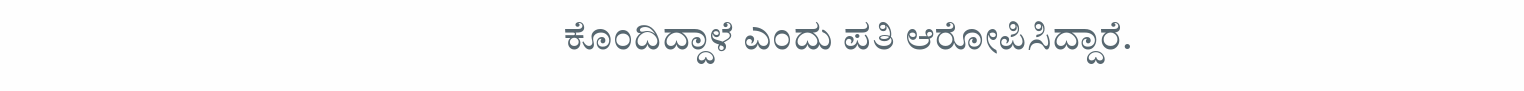ಕೊಂದಿದ್ದಾಳೆ ಎಂದು ಪತಿ ಆರೋಪಿಸಿದ್ದಾರೆ.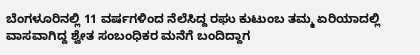ಬೆಂಗಳೂರಿನಲ್ಲಿ 11 ವರ್ಷಗಳಿಂದ ನೆಲೆಸಿದ್ದ ರಘು ಕುಟುಂಬ ತಮ್ಮ ಏರಿಯಾದಲ್ಲಿ ವಾಸವಾಗಿದ್ದ ಶ್ವೇತ ಸಂಬಂಧಿಕರ ಮನೆಗೆ ಬಂದಿದ್ದಾಗ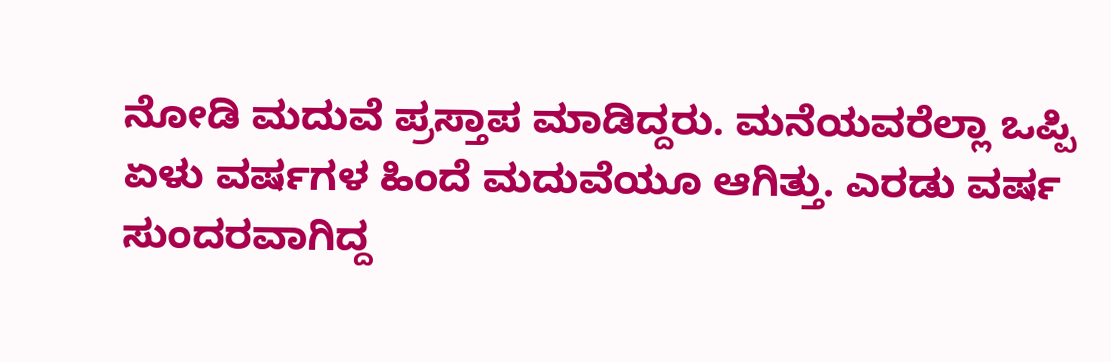ನೋಡಿ ಮದುವೆ ಪ್ರಸ್ತಾಪ ಮಾಡಿದ್ದರು. ಮನೆಯವರೆಲ್ಲಾ ಒಪ್ಪಿ ಏಳು ವರ್ಷಗಳ ಹಿಂದೆ ಮದುವೆಯೂ ಆಗಿತ್ತು. ಎರಡು ವರ್ಷ ಸುಂದರವಾಗಿದ್ದ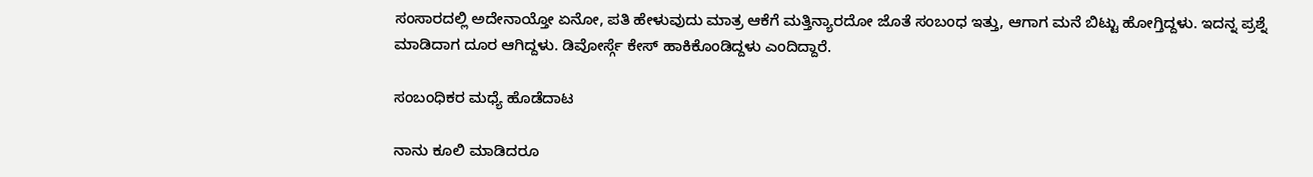ಸಂಸಾರದಲ್ಲಿ ಅದೇನಾಯ್ತೋ ಏನೋ, ಪತಿ ಹೇಳುವುದು ಮಾತ್ರ ಆಕೆಗೆ ಮತ್ತಿನ್ಯಾರದೋ ಜೊತೆ ಸಂಬಂಧ ಇತ್ತು, ಆಗಾಗ ಮನೆ ಬಿಟ್ಟು ಹೋಗ್ತಿದ್ದಳು. ಇದನ್ನ ಪ್ರಶ್ನೆ ಮಾಡಿದಾಗ ದೂರ ಆಗಿದ್ದಳು. ಡಿವೋರ್ಸ್ಗೆ ಕೇಸ್ ಹಾಕಿಕೊಂಡಿದ್ದಳು ಎಂದಿದ್ದಾರೆ.

ಸಂಬಂಧಿಕರ ಮಧ್ಯೆ ಹೊಡೆದಾಟ

ನಾನು ಕೂಲಿ ಮಾಡಿದರೂ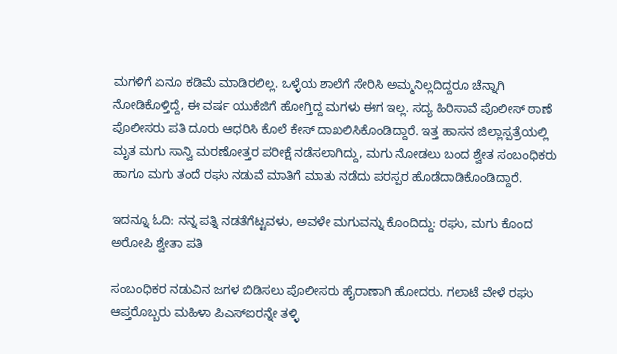ಮಗಳಿಗೆ ಏನೂ ಕಡಿಮೆ ಮಾಡಿರಲಿಲ್ಲ. ಒಳ್ಳೆಯ ಶಾಲೆಗೆ ಸೇರಿಸಿ ಅಮ್ಮನಿಲ್ಲದಿದ್ದರೂ ಚೆನ್ನಾಗಿ ನೋಡಿಕೊಳ್ತಿದ್ದೆ, ಈ ವರ್ಷ ಯುಕೆಜಿಗೆ ಹೋಗ್ತಿದ್ದ ಮಗಳು ಈಗ ಇಲ್ಲ. ಸದ್ಯ ಹಿರಿಸಾವೆ ಪೊಲೀಸ್ ಠಾಣೆ ಪೊಲೀಸರು ಪತಿ ದೂರು ಆಧರಿಸಿ ಕೊಲೆ ಕೇಸ್ ದಾಖಲಿಸಿಕೊಂಡಿದ್ದಾರೆ. ಇತ್ತ ಹಾಸನ ಜಿಲ್ಲಾಸ್ಪತ್ರೆಯಲ್ಲಿ ಮೃತ ಮಗು ಸಾನ್ವಿ ಮರಣೋತ್ತರ ಪರೀಕ್ಷೆ ನಡೆಸಲಾಗಿದ್ದು, ಮಗು ನೋಡಲು ಬಂದ ಶ್ವೇತ ಸಂಬಂಧಿಕರು ಹಾಗೂ ಮಗು ತಂದೆ ರಘು ನಡುವೆ ಮಾತಿಗೆ ಮಾತು ನಡೆದು ಪರಸ್ಪರ ಹೊಡೆದಾಡಿಕೊಂಡಿದ್ದಾರೆ.

ಇದನ್ನೂ ಓದಿ: ನನ್ನ ಪತ್ನಿ ನಡತೆಗೆಟ್ಟವಳು, ಅವಳೇ ಮಗುವನ್ನು ಕೊಂದಿದ್ದು: ರಘು, ಮಗು ಕೊಂದ ಅರೋಪಿ ಶ್ವೇತಾ ಪತಿ

ಸಂಬಂಧಿಕರ ನಡುವಿನ ಜಗಳ ಬಿಡಿಸಲು ಪೊಲೀಸರು ಹೈರಾಣಾಗಿ ಹೋದರು. ಗಲಾಟೆ ವೇಳೆ ರಘು ಆಪ್ತರೊಬ್ಬರು ಮಹಿಳಾ ಪಿಎಸ್ಐರನ್ನೇ ತಳ್ಳಿ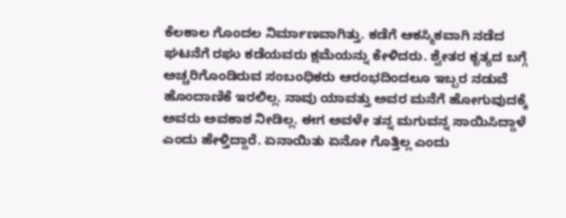ಕೆಲಕಾಲ ಗೊಂದಲ ನಿರ್ಮಾಣವಾಗಿತ್ತು. ಕಡೆಗೆ ಆಕಸ್ಮಿಕವಾಗಿ ನಡೆದ ಘಟನೆಗೆ ರಘು ಕಡೆಯವರು ಕ್ಷಮೆಯನ್ನು ಕೇಳಿದರು. ಶ್ವೇತರ ಕೃತ್ಯದ ಬಗ್ಗೆ ಅಚ್ಚರಿಗೊಂಡಿರುವ ಸಂಬಂಧಿಕರು ಆರಂಭದಿಂದಲೂ ಇಬ್ಬರ ನಡುವೆ ಹೊಂದಾಣಿಕೆ ಇರಲಿಲ್ಲ. ನಾವು ಯಾವತ್ತು ಅವರ ಮನೆಗೆ ಹೋಗುವುದಕ್ಕೆ ಅವರು ಅವಕಾಶ ನೀಡಿಲ್ಲ. ಈಗ ಅವಳೇ ತನ್ನ ಮಗುವನ್ನ ಸಾಯಿಸಿದ್ದಾಳೆ ಎಂದು ಹೇಳ್ತಿದ್ದಾರೆ. ಏನಾಯಿತು ಏನೋ ಗೊತ್ತಿಲ್ಲ ಎಂದು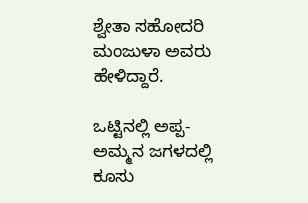ಶ್ವೇತಾ ಸಹೋದರಿ ಮಂಜುಳಾ ಅವರು ಹೇಳಿದ್ದಾರೆ.

ಒಟ್ಟಿನಲ್ಲಿ ಅಪ್ಪ-ಅಮ್ಮನ ಜಗಳದಲ್ಲಿ ಕೂಸು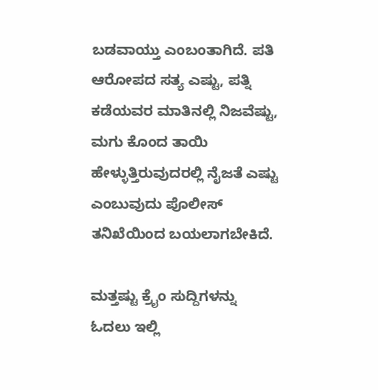ಬಡವಾಯ್ತು ಎಂಬಂತಾಗಿದೆ. ಪತಿ ಆರೋಪದ ಸತ್ಯ ಎಷ್ಟು, ಪತ್ನಿ ಕಡೆಯವರ ಮಾತಿನಲ್ಲಿ ನಿಜವೆಷ್ಟು, ಮಗು ಕೊಂದ ತಾಯಿ ಹೇಳ್ಳುತ್ತಿರುವುದರಲ್ಲಿ ನೈಜತೆ ಎಷ್ಟು ಎಂಬುವುದು ಪೊಲೀಸ್ ತನಿಖೆಯಿಂದ ಬಯಲಾಗಬೇಕಿದೆ.

ಮತ್ತಷ್ಟು ಕ್ರೈಂ ಸುದ್ದಿಗಳನ್ನು ಓದಲು ಇಲ್ಲಿ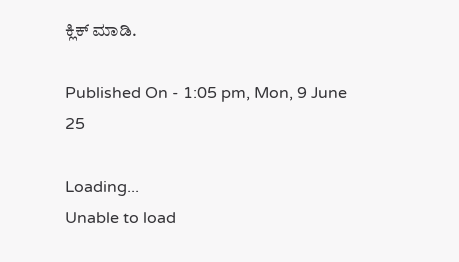ಕ್ಲಿಕ್ ಮಾಡಿ.

Published On - 1:05 pm, Mon, 9 June 25

Loading...
Unable to load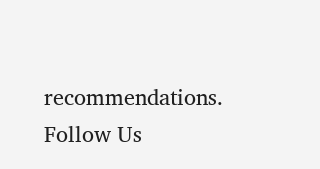recommendations.
Follow Us